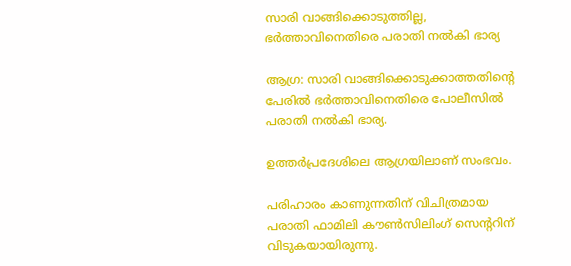സാരി വാങ്ങിക്കൊടുത്തില്ല, ഭർത്താവിനെതിരെ പരാതി നൽകി ഭാര്യ

ആഗ്ര: സാരി വാങ്ങിക്കൊടുക്കാത്തതിന്റെ പേരില്‍ ഭര്‍ത്താവിനെതിരെ പോലീസില്‍ പരാതി നല്‍കി ഭാര്യ.

ഉത്തര്‍പ്രദേശിലെ ആഗ്രയിലാണ് സംഭവം.

പരിഹാരം കാണുന്നതിന് വിചിത്രമായ പരാതി ഫാമിലി കൗണ്‍സിലിംഗ് സെന്ററിന് വിടുകയായിരുന്നു.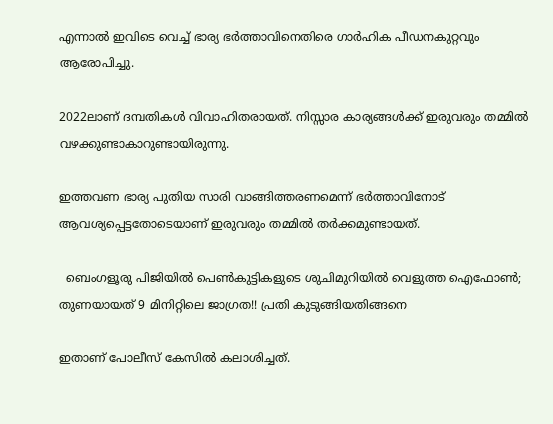എന്നാല്‍ ഇവിടെ വെച്ച്‌ ഭാര്യ ഭര്‍ത്താവിനെതിരെ ഗാര്‍ഹിക പീഡനകുറ്റവും ആരോപിച്ചു.

2022ലാണ് ദമ്പതികള്‍ വിവാഹിതരായത്. നിസ്സാര കാര്യങ്ങള്‍ക്ക് ഇരുവരും തമ്മില്‍ വഴക്കുണ്ടാകാറുണ്ടായിരുന്നു.

ഇത്തവണ ഭാര്യ പുതിയ സാരി വാങ്ങിത്തരണമെന്ന് ഭർത്താവിനോട് ആവശ്യപ്പെട്ടതോടെയാണ് ഇരുവരും തമ്മില്‍ തര്‍ക്കമുണ്ടായത്.

  ബെംഗളൂരു പിജിയിൽ പെൺകുട്ടികളുടെ ശുചിമുറിയിൽ വെളുത്ത ഐഫോൺ; തുണയായത് 9 മിനിറ്റിലെ ജാഗ്രത!! പ്രതി കുടുങ്ങിയതിങ്ങനെ

ഇതാണ് പോലീസ് കേസില്‍ കലാശിച്ചത്.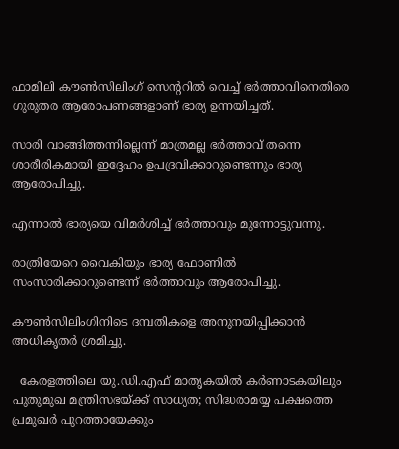ഫാമിലി കൗണ്‍സിലിംഗ് സെന്ററില്‍ വെച്ച്‌ ഭര്‍ത്താവിനെതിരെ ഗുരുതര ആരോപണങ്ങളാണ് ഭാര്യ ഉന്നയിച്ചത്.

സാരി വാങ്ങിത്തന്നില്ലെന്ന് മാത്രമല്ല ഭർത്താവ് തന്നെ ശാരീരികമായി ഇദ്ദേഹം ഉപദ്രവിക്കാറുണ്ടെന്നും ഭാര്യ ആരോപിച്ചു.

എന്നാല്‍ ഭാര്യയെ വിമര്‍ശിച്ച്‌ ഭര്‍ത്താവും മുന്നോട്ടുവന്നു.

രാത്രിയേറെ വൈകിയും ഭാര്യ ഫോണില്‍ സംസാരിക്കാറുണ്ടെന്ന് ഭര്‍ത്താവും ആരോപിച്ചു.

കൗണ്‍സിലിംഗിനിടെ ദമ്പതികളെ അനുനയിപ്പിക്കാന്‍ അധികൃതര്‍ ശ്രമിച്ചു.

  കേരളത്തിലെ യു.ഡി.എഫ് മാതൃകയിൽ കർണാടകയിലും പുതുമുഖ മന്ത്രിസഭയ്ക്ക് സാധ്യത; സിദ്ധരാമയ്യ പക്ഷത്തെ പ്രമുഖർ പുറത്തായേക്കും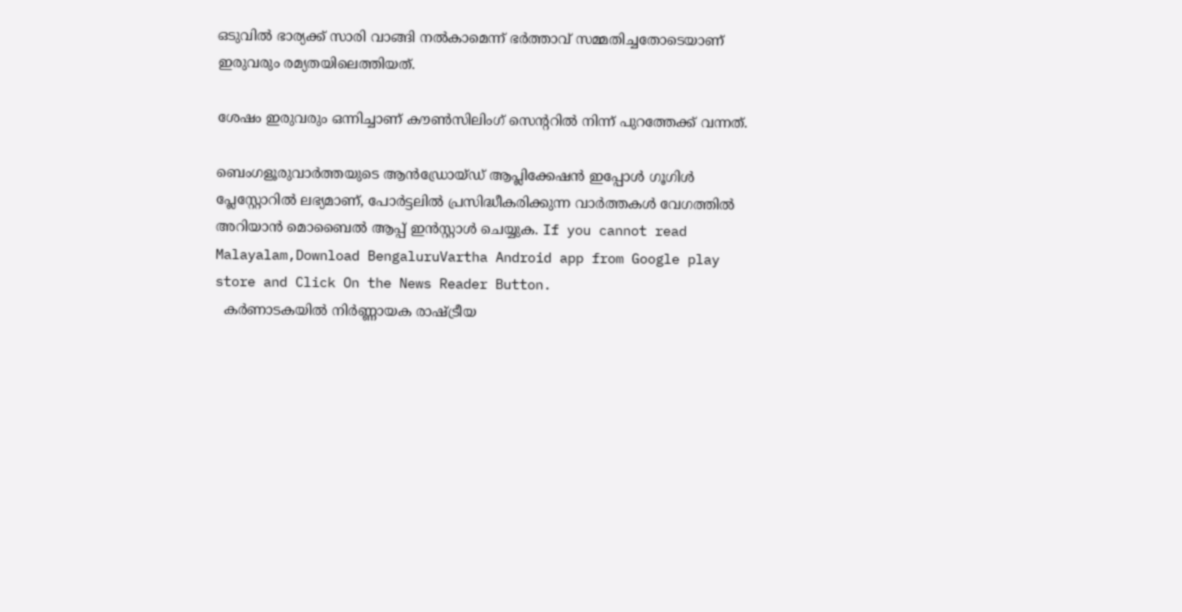ഒടുവില്‍ ഭാര്യക്ക് സാരി വാങ്ങി നല്‍കാമെന്ന് ഭര്‍ത്താവ് സമ്മതിച്ചതോടെയാണ് ഇരുവരും രമ്യതയിലെത്തിയത്.

ശേഷം ഇരുവരും ഒന്നിച്ചാണ് കൗണ്‍സിലിംഗ് സെന്ററില്‍ നിന്ന് പുറത്തേക്ക് വന്നത്.

ബെംഗളൂരുവാർത്തയുടെ ആൻഡ്രോയ്ഡ് ആപ്ലിക്കേഷൻ ഇപ്പോൾ ഗൂഗിൾ പ്ലേസ്റ്റോറിൽ ലഭ്യമാണ്, പോർട്ടലിൽ പ്രസിദ്ധീകരിക്കുന്ന വാർത്തകൾ വേഗത്തിൽ അറിയാൻ മൊബൈൽ ആപ്പ് ഇൻസ്റ്റാൾ ചെയ്യുക. If you cannot read Malayalam,Download BengaluruVartha Android app from Google play store and Click On the News Reader Button.
  കർണാടകയിൽ നിർണ്ണായക രാഷ്ട്രീയ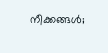നീക്കങ്ങൾ;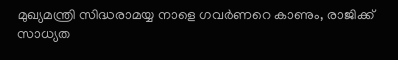മുഖ്യമന്ത്രി സിദ്ധരാമയ്യ നാളെ ഗവർണറെ കാണും, രാജിക്ക് സാധ്യത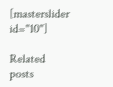[masterslider id="10"]

Related posts